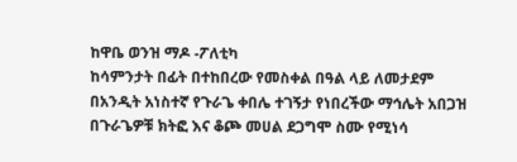ከዋቤ ወንዝ ማዶ -ፖለቲካ
ከሳምንታት በፊት በተከበረው የመስቀል በዓል ላይ ለመታደም በአንዲት አነስተኛ የጉራጌ ቀበሌ ተገኝታ የነበረችው ማኅሌት አበጋዝ በጉራጌዎቹ ክትፎ እና ቆጮ መሀል ደጋግሞ ስሙ የሚነሳ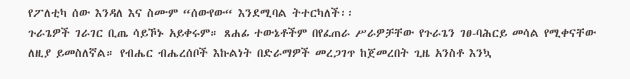የፖለቲካ ሰው እንዳለ እና ስሙም “ሰውየው“ እንደሚባል ትተርካለች፡፡
ጉራጌዎች ገራገር ቢጤ ሳይኾኑ አይቀሩም። ጸሐፊ ተውኔቶችም በየፈጠራ ሥራዎቻቸው የጉራጌን ገፀ-ባሕርይ መሳል የሚቀናቸው ለዚያ ይመስለኛል። የብሔር ብሔረሰቦች እኩልነት በድራማዎች መረጋገጥ ከጀመረበት ጊዜ አንስቶ እንኳ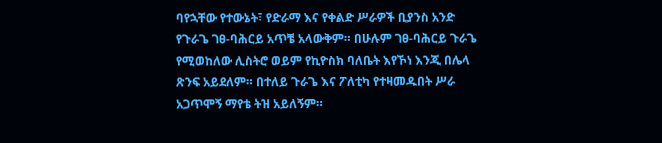ባየኋቸው የተውኔት፣ የድራማ እና የቀልድ ሥራዎች ቢያንስ አንድ የጉራጌ ገፀ-ባሕርይ አጥቼ አላውቅም። በሁሉም ገፀ-ባሕርይ ጉራጌ የሚወከለው ሊስትሮ ወይም የኪዮስክ ባለቤት እየኾነ እንጂ በሌላ ጽንፍ አይደለም። በተለይ ጉራጌ እና ፖለቲካ የተዛመዱበት ሥራ አጋጥሞኝ ማየቴ ትዝ አይለኝም።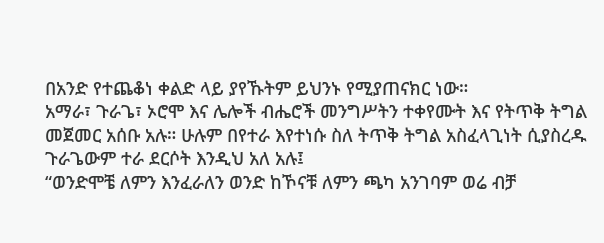በአንድ የተጨቆነ ቀልድ ላይ ያየኹትም ይህንኑ የሚያጠናክር ነው።
አማራ፣ ጉራጌ፣ ኦሮሞ እና ሌሎች ብሔሮች መንግሥትን ተቀየሙት እና የትጥቅ ትግል መጀመር አሰቡ አሉ። ሁሉም በየተራ እየተነሱ ስለ ትጥቅ ትግል አስፈላጊነት ሲያስረዱ ጉራጌውም ተራ ደርሶት እንዲህ አለ አሉ፤
“ወንድሞቼ ለምን እንፈራለን ወንድ ከኾናቹ ለምን ጫካ አንገባም ወሬ ብቻ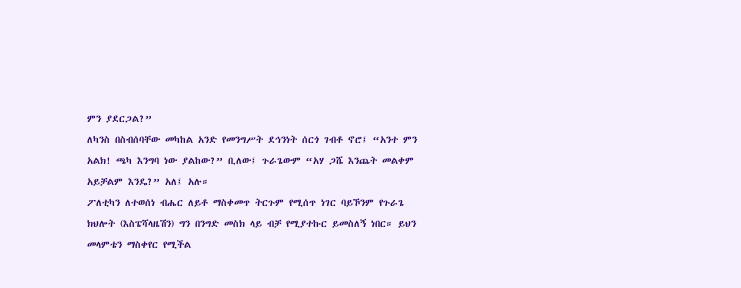ምን ያደርጋል?”
ለካንስ በስብሰባቸው መካከል አንድ የመንግሥት ደኅንነት ሰርጎ ገብቶ ኖሮ፤ “አንተ ምን አልክ! ጫካ እንግባ ነው ያልከው?” ቢለው፤ ጉራጌውም “አሃ ጋሼ እንጨት መልቀም አይቻልም እንዴ?” አለ፤ አሉ።
ፖለቲካን ለተወሰነ ብሔር ለይቶ ማስቀመጥ ትርጉም የሚሰጥ ነገር ባይኾንም የጉራጌ ክህሎት (እስፔሻላዜሽን) ግን በንግድ መስክ ላይ ብቻ የሚያተኩር ይመስለኝ ነበር። ይህን መላምቴን ማስቀየር የሚችል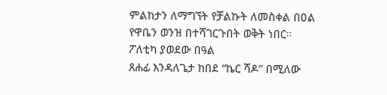ምልከታን ለማግኘት የቻልኩት ለመስቀል በዐል የዋቤን ወንዝ በተሻገርጉበት ወቅት ነበር።
ፖለቲካ ያወደው በዓል
ጸሐፊ እንዳለጌታ ከበደ “ኬር ሻዶ” በሚለው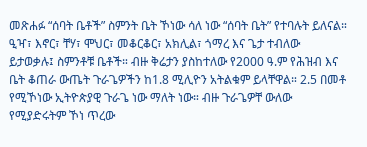መጽሐፉ “ሰባት ቤቶች” ስምንት ቤት ኾነው ሳለ ነው “ሰባት ቤት” የተባሉት ይለናል። ዒዣ፣ እኖር፣ ቸሃ፣ ሞህር፣ መቆርቆር፣ አክሊል፣ ጎማረ እና ጌታ ተብለው ይታወቃሉ፤ ስምንቶቹ ቤቶች። ብዙ ቅሬታን ያስከተለው የ2000 ዓ.ም የሕዝብ እና ቤት ቆጠራ ውጤት ጉራጌዎችን ከ1.8 ሚሊዮን አትልቁም ይላቸዋል። 2.5 በመቶ የሚኾነው ኢትዮጵያዊ ጉራጌ ነው ማለት ነው። ብዙ ጉራጌዎቸ ውለው የሚያድሩትም ኾነ ጥረው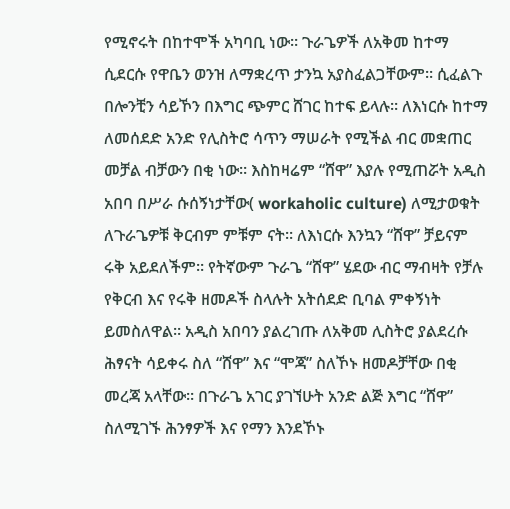የሚኖሩት በከተሞች አካባቢ ነው። ጉራጌዎች ለአቅመ ከተማ ሲደርሱ የዋቤን ወንዝ ለማቋረጥ ታንኳ አያስፈልጋቸውም። ሲፈልጉ በሎንቺን ሳይኾን በእግር ጭምር ሸገር ከተፍ ይላሉ። ለእነርሱ ከተማ ለመሰደድ አንድ የሊስትሮ ሳጥን ማሠራት የሚችል ብር መቋጠር መቻል ብቻውን በቂ ነው። እስከዛሬም “ሸዋ” እያሉ የሚጠሯት አዲስ አበባ በሥራ ሱሰኝነታቸው( workaholic culture) ለሚታወቁት ለጉራጌዎቹ ቅርብም ምቹም ናት። ለእነርሱ እንኳን “ሸዋ” ቻይናም ሩቅ አይደለችም። የትኛውም ጉራጌ “ሸዋ” ሄደው ብር ማብዛት የቻሉ የቅርብ እና የሩቅ ዘመዶች ስላሉት አትሰደድ ቢባል ምቀኝነት ይመስለዋል። አዲስ አበባን ያልረገጡ ለአቅመ ሊስትሮ ያልደረሱ ሕፃናት ሳይቀሩ ስለ “ሸዋ” እና “ሞጃ” ስለኾኑ ዘመዶቻቸው በቂ መረጃ አላቸው። በጉራጌ አገር ያገኘሁት አንድ ልጅ እግር “ሸዋ” ስለሚገኙ ሕንፃዎች እና የማን እንደኾኑ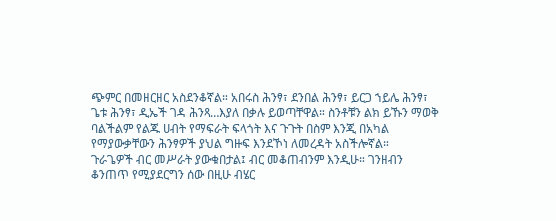ጭምር በመዘርዘር አስደንቆኛል። አበሩስ ሕንፃ፣ ደንበል ሕንፃ፣ ይርጋ ኀይሌ ሕንፃ፣ ጌቱ ሕንፃ፣ ዲኤች ገዳ ሕንጻ…እያለ በቃሉ ይወጣቸዋል። ስንቶቹን ልክ ይኹን ማወቅ ባልችልም የልጁ ሀብት የማፍራት ፍላጎት እና ጉጉት በስም እንጂ በአካል የማያውቃቸውን ሕንፃዎች ያህል ግዙፍ እንደኾነ ለመረዳት አስችሎኛል።
ጉራጌዎች ብር መሥራት ያውቁበታል፤ ብር መቆጠብንም እንዲሁ። ገንዘብን ቆንጠጥ የሚያደርግን ሰው በዚሁ ብሄር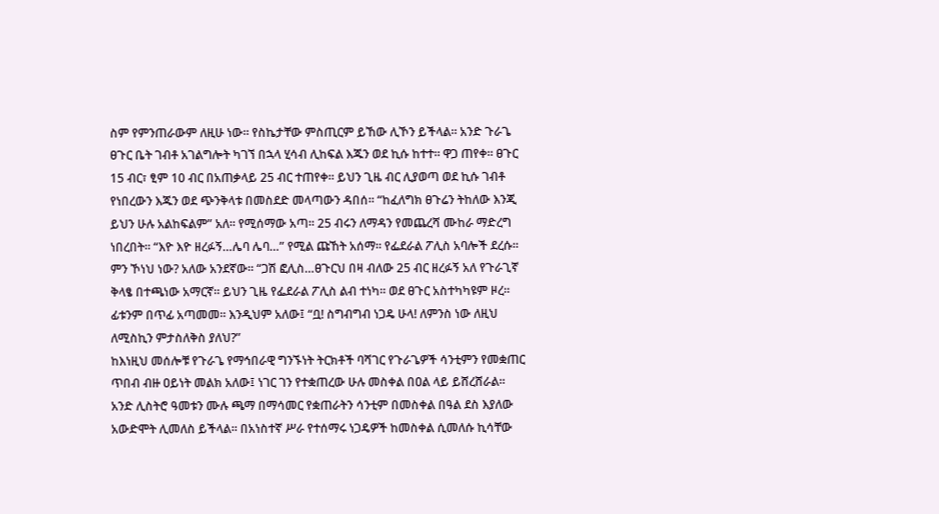ስም የምንጠራውም ለዚሁ ነው። የስኬታቸው ምስጢርም ይኸው ሊኾን ይችላል። አንድ ጉራጌ ፀጉር ቤት ገብቶ አገልግሎት ካገኘ በኋላ ሂሳብ ሊከፍል እጁን ወደ ኪሱ ከተተ። ዋጋ ጠየቀ። ፀጉር 15 ብር፣ ፂም 10 ብር በአጠቃላይ 25 ብር ተጠየቀ። ይህን ጊዜ ብር ሊያወጣ ወደ ኪሱ ገብቶ የነበረውን እጁን ወደ ጭንቅላቱ በመስደድ መላጣውን ዳበሰ። “ከፈለግክ ፀጉሬን ትከለው እንጂ ይህን ሁሉ አልከፍልም” አለ። የሚሰማው አጣ። 25 ብሩን ለማዳን የመጨረሻ ሙከራ ማድረግ ነበረበት። “እዮ እዮ ዘረፉኝ…ሌባ ሌባ…” የሚል ጩኸት አሰማ። የፌደራል ፖሊስ አባሎች ደረሱ። ምን ኾነህ ነው? አለው አንደኛው። “ጋሽ ፎሊስ…ፀጉርህ በዛ ብለው 25 ብር ዘረፉኝ አለ የጉራጊኛ ቅላፄ በተጫነው አማርኛ። ይህን ጊዜ የፌደራል ፖሊስ ልብ ተነካ። ወደ ፀጉር አስተካካዩም ዞረ። ፊቱንም በጥፊ አጣመመ። እንዲህም አለው፤ “ቧ! ስግብግብ ነጋዴ ሁላ! ለምንስ ነው ለዚህ ለሚስኪን ምታስለቅስ ያለህ?”
ከእነዚህ መሰሎቹ የጉራጌ የማኅበራዊ ግንኙነት ትርክቶች ባሻገር የጉራጌዎች ሳንቲምን የመቋጠር ጥበብ ብዙ ዐይነት መልክ አለው፤ ነገር ገን የተቋጠረው ሁሉ መስቀል በዐል ላይ ይሸረሸራል። አንድ ሊስትሮ ዓመቱን ሙሉ ጫማ በማሳመር የቋጠራትን ሳንቲም በመስቀል በዓል ደስ እያለው አውድሞት ሊመለስ ይችላል። በአነስተኛ ሥራ የተሰማሩ ነጋዴዎች ከመስቀል ሲመለሱ ኪሳቸው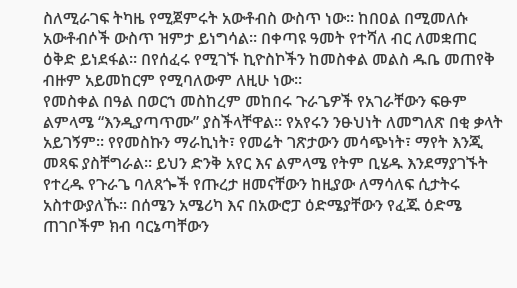ስለሚራገፍ ትካዜ የሚጀምሩት አውቶብስ ውስጥ ነው። ከበዐል በሚመለሱ አውቶብሶች ውስጥ ዝምታ ይነግሳል። በቀጣዩ ዓመት የተሻለ ብር ለመቋጠር ዕቅድ ይነደፋል። በየሰፈሩ የሚገኙ ኪዮስኮችን ከመስቀል መልስ ዱቤ መጠየቅ ብዙም አይመከርም የሚባለውም ለዚሁ ነው።
የመስቀል በዓል በወርኀ መስከረም መከበሩ ጉራጌዎች የአገራቸውን ፍፁም ልምላሜ “እንዲያጣጥሙ” ያስችላቸዋል። የአየሩን ንፁህነት ለመግለጽ በቂ ቃላት አይገኝም። የየመስኩን ማራኪነት፣ የመሬት ገጽታውን መሳጭነት፣ ማየት እንጂ መጻፍ ያስቸግራል። ይህን ድንቅ አየር እና ልምላሜ የትም ቢሄዱ እንደማያገኙት የተረዱ የጉራጌ ባለጸጐች የጡረታ ዘመናቸውን ከዚያው ለማሳለፍ ሲታትሩ አስተውያለኹ። በሰሜን አሜሪካ እና በአውሮፓ ዕድሜያቸውን የፈጁ ዕድሜ ጠገቦችም ክብ ባርኔጣቸውን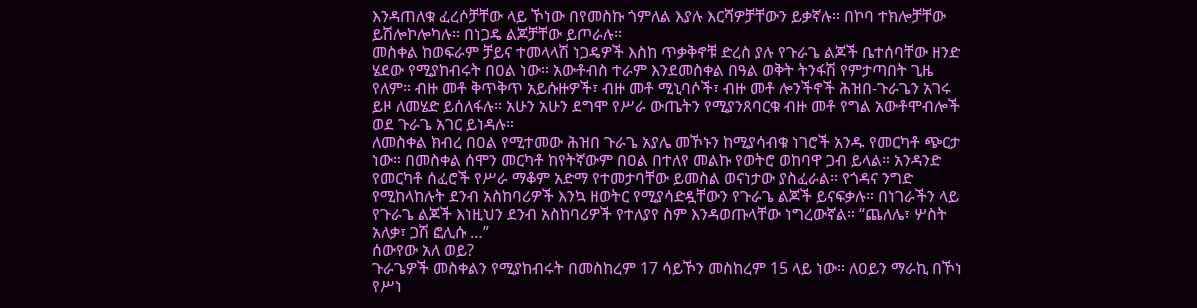እንዳጠለቁ ፈረሶቻቸው ላይ ኾነው በየመስኩ ጎምለል እያሉ እርሻዎቻቸውን ይቃኛሉ። በኮባ ተክሎቻቸው ይሽሎኮሎካሉ። በነጋዴ ልጆቻቸው ይጦራሉ።
መስቀል ከወፍራም ቻይና ተመላላሽ ነጋዴዎች እስከ ጥቃቅኖቹ ድረስ ያሉ የጉራጌ ልጆች ቤተሰባቸው ዘንድ ሄደው የሚያከብሩት በዐል ነው። አውቶብስ ተራም እንደመስቀል በዓል ወቅት ትንፋሽ የምታጣበት ጊዜ የለም። ብዙ መቶ ቅጥቅጥ አይሱዙዎች፣ ብዙ መቶ ሚኒባሶች፣ ብዙ መቶ ሎንችኖች ሕዝበ-ጉራጌን አገሩ ይዞ ለመሄድ ይሰለፋሉ። አሁን አሁን ደግሞ የሥራ ውጤትን የሚያንጸባርቁ ብዙ መቶ የግል አውቶሞብሎች ወደ ጉራጌ አገር ይነዳሉ።
ለመስቀል ክብረ በዐል የሚተመው ሕዝበ ጉራጌ አያሌ መኾኑን ከሚያሳብቁ ነገሮች አንዱ የመርካቶ ጭርታ ነው። በመስቀል ሰሞን መርካቶ ከየትኛውም በዐል በተለየ መልኩ የወትሮ ወከባዋ ጋብ ይላል። አንዳንድ የመርካቶ ሰፈሮች የሥራ ማቆም አድማ የተመታባቸው ይመስል ወናነታው ያስፈራል። የጎዳና ንግድ የሚከላከሉት ደንብ አስከባሪዎች እንኳ ዘወትር የሚያሳድዷቸውን የጉራጌ ልጆች ይናፍቃሉ። በነገራችን ላይ የጉራጌ ልጆች እነዚህን ደንብ አስከባሪዎች የተለያየ ስም እንዳወጡላቸው ነግረውኛል። “ጨለሌ፣ ሦስት አለቃ፣ ጋሽ ፎሊሱ …”
ሰውየው አለ ወይ?
ጉራጌዎች መስቀልን የሚያከብሩት በመስከረም 17 ሳይኾን መስከረም 15 ላይ ነው። ለዐይን ማራኪ በኾነ የሥነ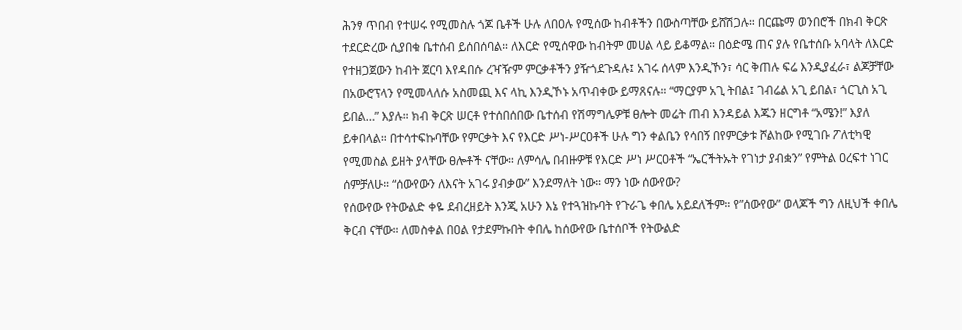ሕንፃ ጥበብ የተሠሩ የሚመስሉ ጎጆ ቤቶች ሁሉ ለበዐሉ የሚሰው ከብቶችን በውስጣቸው ይሸሽጋሉ። በርጩማ ወንበሮች በክብ ቅርጽ ተደርድረው ሲያበቁ ቤተሰብ ይሰበሰባል። ለእርድ የሚሰዋው ከብትም መሀል ላይ ይቆማል። በዕድሜ ጠና ያሉ የቤተሰቡ አባላት ለእርድ የተዘጋጀውን ከብት ጀርባ እየዳበሱ ረዣዥም ምርቃቶችን ያዥጎደጉዳሉ፤ አገሩ ሰላም እንዲኾን፣ ሳር ቅጠሉ ፍሬ እንዲያፈራ፣ ልጆቻቸው በአውሮፕላን የሚመላለሱ አስመጪ እና ላኪ እንዲኾኑ አጥብቀው ይማጸናሉ። “ማርያም አጊ ትበል፤ ገብሬል አጊ ይበል፣ ጎርጊስ አጊ ይበል…” እያሉ። ክብ ቅርጽ ሠርቶ የተሰበሰበው ቤተሰብ የሽማግሌዎቹ ፀሎት መሬት ጠብ እንዳይል እጁን ዘርግቶ “አሜን!” እያለ ይቀበላል። በተሳተፍኩባቸው የምርቃት እና የእርድ ሥነ-ሥርዐቶች ሁሉ ግን ቀልቤን የሳበኝ በየምርቃቱ ሾልከው የሚገቡ ፖለቲካዊ የሚመስል ይዘት ያላቸው ፀሎቶች ናቸው። ለምሳሌ በብዙዎቹ የእርድ ሥነ ሥርዐቶች “ኤርችትኡት የገነታ ያብቋን” የምትል ዐረፍተ ነገር ሰምቻለሁ። “ሰውየውን ለእናት አገሩ ያብቃው” እንደማለት ነው። ማን ነው ሰውየው?
የሰውየው የትውልድ ቀዬ ደብረዘይት እንጂ አሁን እኔ የተጓዝኩባት የጉራጌ ቀበሌ አይደለችም። የ”ሰውየው” ወላጆች ግን ለዚህች ቀበሌ ቅርብ ናቸው። ለመስቀል በዐል የታደምኩበት ቀበሌ ከሰውየው ቤተሰቦች የትውልድ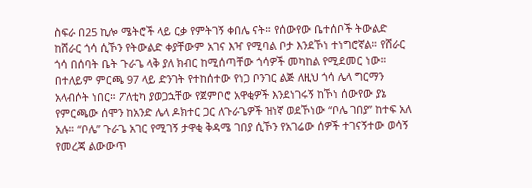ስፍራ በ25 ኪሎ ሜትሮች ላይ ርቃ የምትገኝ ቀበሌ ናት። የሰውየው ቤተሰቦች ትውልድ ከሸራር ጎሳ ሲኾን የትውልድ ቀያቸውም አገና እዣ የሚባል ቦታ እንደኾነ ተነግሮኛል። የሸራር ጎሳ በሰባት ቤት ጉራጌ ላቅ ያለ ክብር ከሚሰጣቸው ጎሳዎች መካከል የሚደመር ነው። በተለይም ምርጫ 97 ላይ ድንገት የተከሰተው የነጋ ቦንገር ልጅ ለዚህ ጎሳ ሌላ ግርማን አላብሶት ነበር። ፖለቲካ ያወጋኋቸው የጀምቦሮ አዋቂዎች እንደነገሩኝ ከኾነ ሰውየው ያኔ የምርጫው ሰሞን ከአንድ ሌላ ዶክተር ጋር ለጉራጌዎች ዝነኛ ወደኾነው “ቦሌ ገበያ” ከተፍ አለ አሉ። “ቦሌ” ጉራጌ አገር የሚገኝ ታዋቂ ቅዳሜ ገበያ ሲኾን የአገሬው ሰዎች ተገናኝተው ወሳኝ የመረጃ ልውውጥ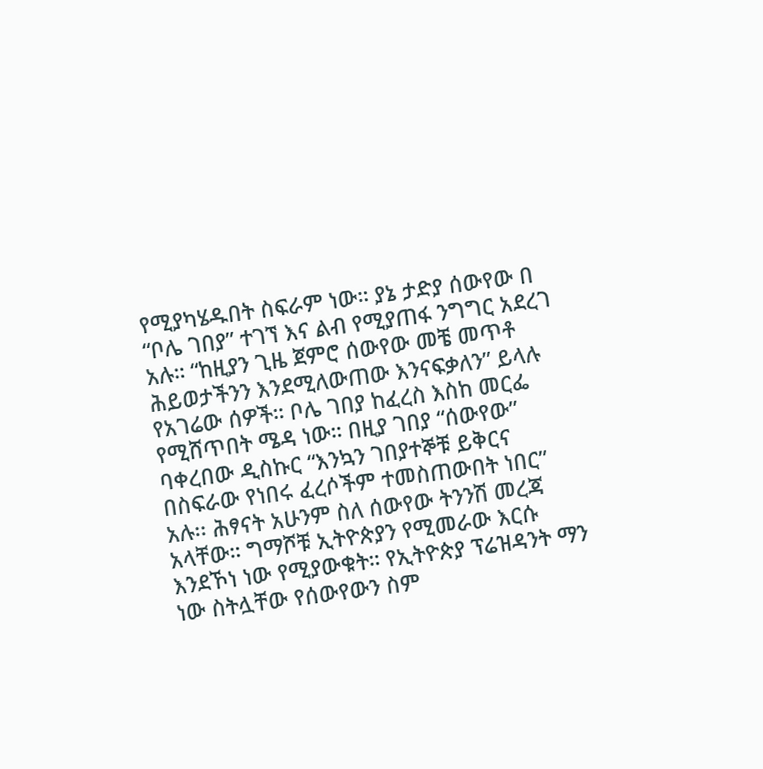የሚያካሄዱበት ስፍራም ነው። ያኔ ታድያ ሰውየው በ “ቦሌ ገበያ” ተገኘ እና ልብ የሚያጠፋ ንግግር አደረገ አሉ። “ከዚያን ጊዜ ጀምሮ ሰውየው መቼ መጥቶ ሕይወታችንን እንደሚለውጠው እንናፍቃለን” ይላሉ የአገሬው ሰዎች። ቦሌ ገበያ ከፈረስ እስከ መርፌ የሚሸጥበት ሜዳ ነው። በዚያ ገበያ “ሰውየው” ባቀረበው ዲስኩር “እንኳን ገበያተኞቹ ይቅርና በስፍራው የነበሩ ፈረሶችም ተመስጠውበት ነበር” አሉ፡፡ ሕፃናት አሁንም ስለ ሰውየው ትንንሽ መረጃ አላቸው። ግማሾቹ ኢትዮጵያን የሚመራው እርሱ እንደኾነ ነው የሚያውቁት። የኢትዮጵያ ፕሬዝዳንት ማን ነው ስትሏቸው የሰውየውን ስም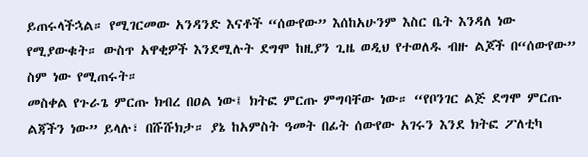ይጠሩላችኋል። የሚገርመው አንዳንድ እናቶች “ሰውየው” እሰከአሁንም እስር ቤት እንዳለ ነው የሚያውቁት። ውስጥ አዋቂዎች እንደሚሉት ደግሞ ከዚያን ጊዜ ወዲህ የተወለዱ ብዙ ልጆች በ“ሰውየው” ስም ነው የሚጠሩት።
መስቀል የጉራጌ ምርጡ ክብረ በዐል ነው፤ ክትፎ ምርጡ ምግባቸው ነው። “የቦንገር ልጅ ደግሞ ምርጡ ልጃችን ነው” ይላሉ፣ በሹሹክታ። ያኔ ከአምስት ዓመት በፊት ሰውየው አገሩን እንደ ክትፎ ፖለቲካ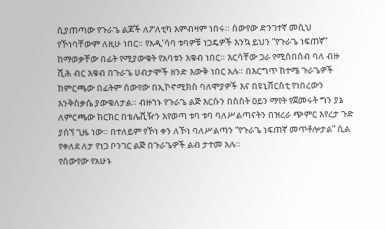ሲያጠጣው የጉራጌ ልጆች ለፖለቲካ እምብዛም ነበሩ። ሰውየው ድንገተኛ መሲህ የኾነባቸውም ለዚሁ ነበር። የአዲ’ሳባ ቱባዎቹ ነጋዴዎች እንኳ ይህን “የጉራጌ ነፍጠኛ” ከማወቃቸው በፊት የሚያውቁት የአባቱን እቁብ ነበር። እርሳቸው ጋራ የሚሰበሰብ ባለ ብዙ ሺሕ ብር እቁብ በጉራጌ ሀብታሞች ዘንድ እውቅ ነበር አሉ። በእርግጥ ከተሜ ጉራጌዎች ከምርጫው በፊትም ሰውየው በኢኮኖሚክስ ባለሞያዎች እና በዩኒቨርስቲ የነበረውን እንቅስቃሴ ያውቁለታል። ብዙኀኑ የጉራጌ ልጅ እርሱን በስስት ዐይን ማየት የጀመሩት ግን ያኔ ለምርጫው ክርክር በቴሌቪዥን እየወጣ ቱባ ቱባ ባለሥልጣናትን በዝረራ ጭምር እየረታ ጉድ ያሰኘ ጊዜ ነው። በተለይም የኾነ ቀን ለኾነ ባለሥልጣን “የጉራጌ ነፍጠኛ መጥቶሎታል” ሲል የቀለደ ለታ የነጋ ቦንገር ልጅ በጉራጌዎች ልብ ታተመ አሉ።
የሰውየው የአሁኑ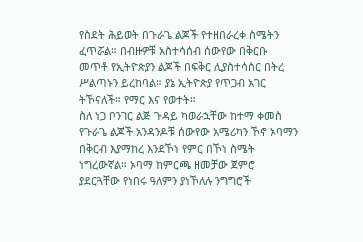የስደት ሕይወት በጉራጌ ልጆች የተዘበራረቀ ስሜትን ፈጥሯል። በብዙዎቹ አስተሳሰብ ሰውየው በቅርቡ መጥቶ የኢትዮጵያን ልጆች በፍቅር ሊያስተሳስር በትረ ሥልጣኑን ይረከባል። ያኔ ኢትዮጵያ የጥጋብ አገር ትኾናለች። የማር እና የወተት።
ስለ ነጋ ቦንገር ልጅ ጉዳይ ካወራኋቸው ከተማ ቀመስ የጉራጌ ልጆች አንዳንዶቹ ሰውየው አሜሪካን ኾኖ ኦባማን በቅርብ እያማከረ እንደኾነ የምር በኾነ ስሜት ነግረውኛል። ኦባማ ከምርጫ ዘመቻው ጀምሮ ያደርጓቸው የነበሩ ዓለምን ያነኾለሉ ንግግሮች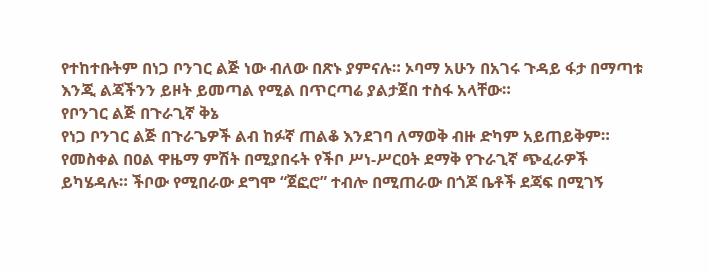የተከተቡትም በነጋ ቦንገር ልጅ ነው ብለው በጽኑ ያምናሉ። ኦባማ አሁን በአገሩ ጉዳይ ፋታ በማጣቱ እንጂ ልጃችንን ይዞት ይመጣል የሚል በጥርጣሬ ያልታጀበ ተስፋ አላቸው።
የቦንገር ልጅ በጉራጊኛ ቅኔ
የነጋ ቦንገር ልጅ በጉራጌዎች ልብ ከፉኛ ጠልቆ እንደገባ ለማወቅ ብዙ ድካም አይጠይቅም። የመስቀል በዐል ዋዜማ ምሽት በሚያበሩት የችቦ ሥነ-ሥርዐት ደማቅ የጉራጊኛ ጭፈራዎች ይካሄዳሉ። ችቦው የሚበራው ደግሞ “ጀፎሮ” ተብሎ በሚጠራው በጎጆ ቤቶች ደጃፍ በሚገኝ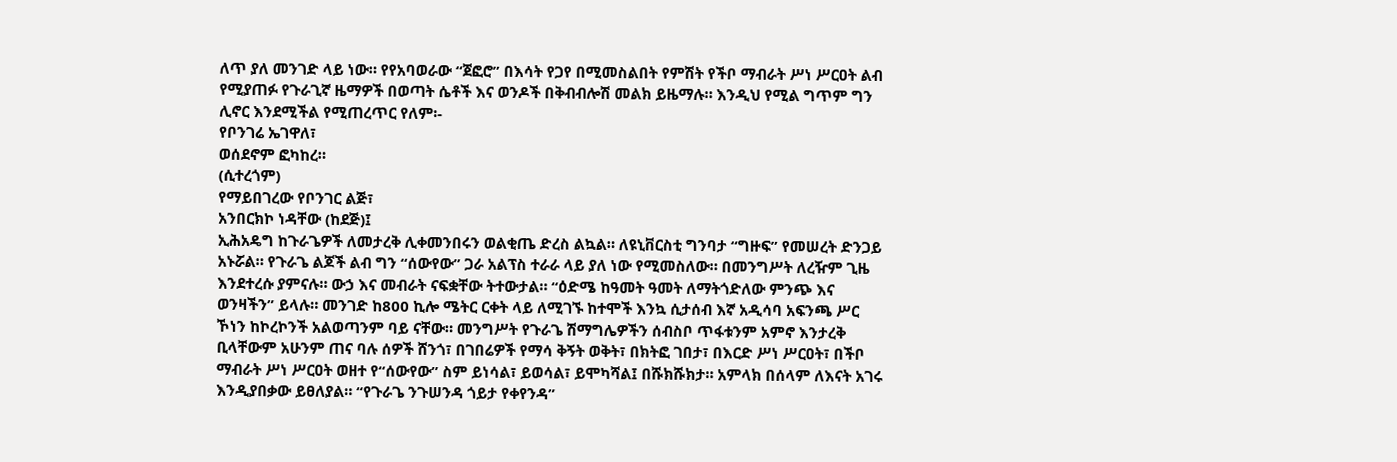ለጥ ያለ መንገድ ላይ ነው። የየአባወራው “ጀፎሮ” በእሳት የጋየ በሚመስልበት የምሽት የችቦ ማብራት ሥነ ሥርዐት ልብ የሚያጠፉ የጉራጊኛ ዜማዎች በወጣት ሴቶች እና ወንዶች በቅብብሎሽ መልክ ይዜማሉ። እንዲህ የሚል ግጥም ግን ሊኖር እንደሚችል የሚጠረጥር የለም፡-
የቦንገሬ ኤገዋለ፣
ወሰደኖም ፎካከረ።
(ሲተረጎም)
የማይበገረው የቦንገር ልጅ፣
አንበርክኮ ነዳቸው (ከደጅ)፤
ኢሕአዴግ ከጉራጌዎች ለመታረቅ ሊቀመንበሩን ወልቂጤ ድረስ ልኳል። ለዩኒቨርስቲ ግንባታ “ግዙፍ” የመሠረት ድንጋይ አኑሯል። የጉራጌ ልጆች ልብ ግን “ሰውየው” ጋራ አልፕስ ተራራ ላይ ያለ ነው የሚመስለው። በመንግሥት ለረዥም ጊዜ እንደተረሱ ያምናሉ። ውኃ እና መብራት ናፍቋቸው ትተውታል። “ዕድሜ ከዓመት ዓመት ለማትጎድለው ምንጭ እና ወንዛችን” ይላሉ። መንገድ ከ800 ኪሎ ሜትር ርቀት ላይ ለሚገኙ ከተሞች እንኳ ሲታሰብ እኛ አዲሳባ አፍንጫ ሥር ኾነን ከኮረኮንች አልወጣንም ባይ ናቸው። መንግሥት የጉራጌ ሽማግሌዎችን ሰብስቦ ጥፋቱንም አምኖ እንታረቅ ቢላቸውም አሁንም ጠና ባሉ ሰዎች ሸንጎ፣ በገበሬዎች የማሳ ቅኝት ወቅት፣ በክትፎ ገበታ፣ በእርድ ሥነ ሥርዐት፣ በችቦ ማብራት ሥነ ሥርዐት ወዘተ የ“ሰውየው” ስም ይነሳል፣ ይወሳል፣ ይሞካሻል፤ በሹክሹክታ። አምላክ በሰላም ለእናት አገሩ እንዲያበቃው ይፀለያል። “የጉራጌ ንጉሠንዳ ጎይታ የቀየንዳ”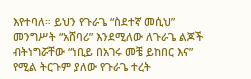እየተባለ። ይህን የጉራጌ “ስደተኛ መሲህ” መንግሥት “አሸባሪ” እንደሚለው ለጉራጌ ልጆች ብትነግሯቸው “ነቢይ በአገሩ መቼ ይከበር እና” የሚል ትርጉም ያለው የጉራጌ ተረት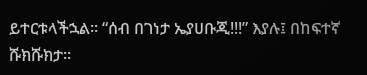ይተርቱላችኋል። “ሰብ በገነታ ኤያሀቡጂ!!!” እያሉ፤ በከፍተኛ ሹክሹክታ።